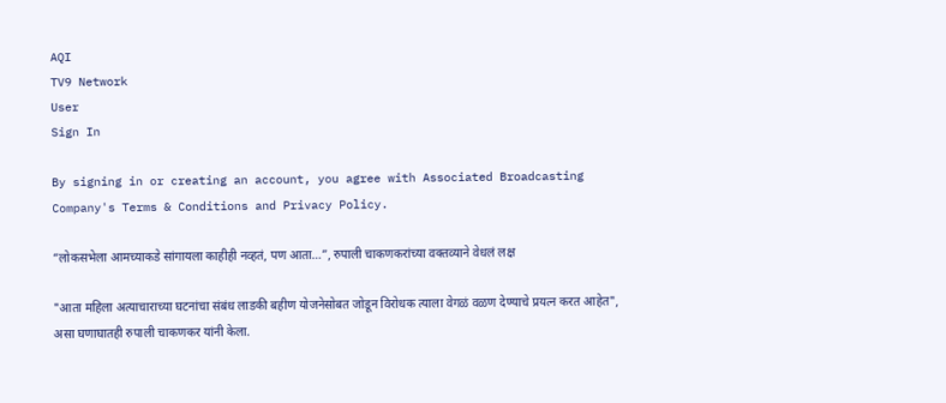AQI
TV9 Network
User
Sign In

By signing in or creating an account, you agree with Associated Broadcasting Company's Terms & Conditions and Privacy Policy.

“लोकसभेला आमच्याकडे सांगायला काहीही नव्हतं, पण आता…”, रुपाली चाकणकरांच्या वक्तव्याने वेधलं लक्ष

"आता महिला अत्याचाराच्या घटनांचा संबंध लाडकी बहीण योजनेसोबत जोडून विरोधक त्याला वेगळं वळण देण्याचे प्रयत्न करत आहेत", असा घणाघातही रुपाली चाकणकर यांनी केला.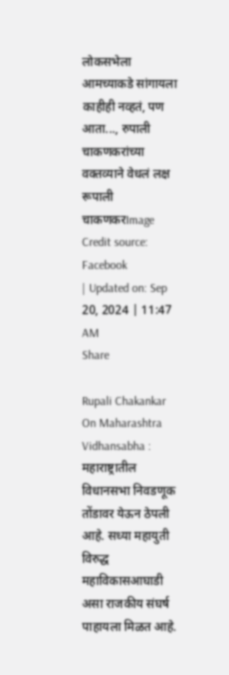लोकसभेला आमच्याकडे सांगायला काहीही नव्हतं, पण आता..., रुपाली चाकणकरांच्या वक्तव्याने वेधलं लक्ष
रूपाली चाकणकरImage Credit source: Facebook
| Updated on: Sep 20, 2024 | 11:47 AM
Share

Rupali Chakankar On Maharashtra Vidhansabha : महाराष्ट्रातील विधानसभा निवडणूक तोंडावर येऊन ठेपली आहे. सध्या महायुती विरुद्ध महाविकासआघाडी असा राजकीय संघर्ष पाहायला मिळत आहे.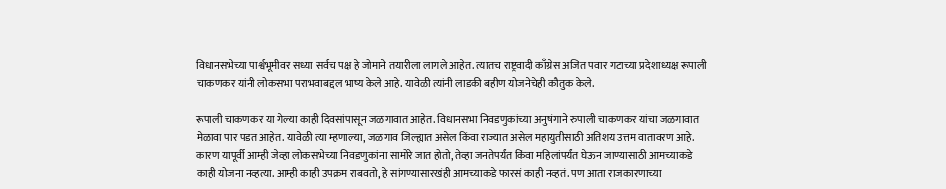विधानसभेच्या पार्श्वभूमीवर सध्या सर्वच पक्ष हे जोमाने तयारीला लागले आहेत. त्यातच राष्ट्रवादी काँग्रेस अजित पवार गटाच्या प्रदेशाध्यक्ष रूपाली चाकणकर यांनी लोकसभा पराभवाबद्दल भाष्य केले आहे. यावेळी त्यांनी लाडकी बहीण योजनेचेही कौतुक केले.

रूपाली चाकणकर या गेल्या काही दिवसांपासून जळगावात आहेत. विधानसभा निवडणुकांच्या अनुषंगाने रुपाली चाकणकर यांचा जळगावात मेळावा पार पडत आहेत. यावेळी त्या म्हणाल्या, जळगाव जिल्ह्यात असेल किंवा राज्यात असेल महायुतीसाठी अतिशय उत्तम वातावरण आहे. कारण यापूर्वी आम्ही जेव्हा लोकसभेच्या निवडणुकांना सामोरे जात होतो, तेव्हा जनतेपर्यंत किंवा महिलांपर्यंत घेऊन जाण्यासाठी आमच्याकडे काही योजना नव्हत्या. आम्ही काही उपक्रम राबवतो, हे सांगण्यासारखंही आमच्याकडे फारसं काही नव्हतं. पण आता राजकारणाच्या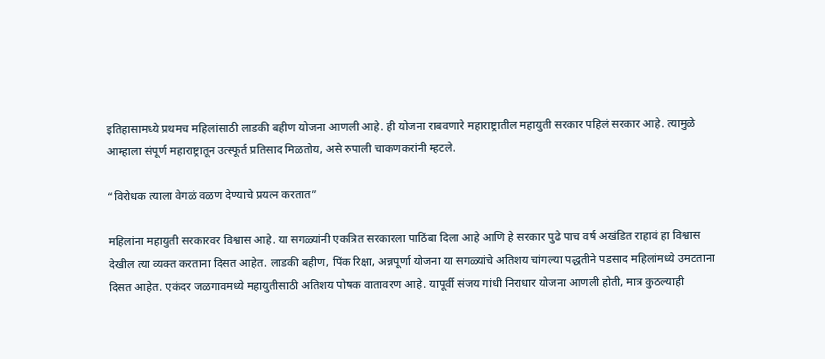इतिहासामध्ये प्रथमच महिलांसाठी लाडकी बहीण योजना आणली आहे. ही योजना राबवणारे महाराष्ट्रातील महायुती सरकार पहिलं सरकार आहे. त्यामुळे आम्हाला संपूर्ण महाराष्ट्रातून उत्स्फूर्त प्रतिसाद मिळतोय, असे रुपाली चाकणकरांनी म्हटले.

“विरोधक त्याला वेगळं वळण देण्याचे प्रयत्न करतात”

महिलांना महायुती सरकारवर विश्वास आहे. या सगळ्यांनी एकत्रित सरकारला पाठिंबा दिला आहे आणि हे सरकार पुढे पाच वर्ष अखंडित राहावं हा विश्वास देखील त्या व्यक्त करताना दिसत आहेत. लाडकी बहीण, पिंक रिक्षा, अन्नपूर्णा योजना या सगळ्यांचे अतिशय चांगल्या पद्धतीने पडसाद महिलांमध्ये उमटताना दिसत आहेत. एकंदर जळगावमध्ये महायुतीसाठी अतिशय पोषक वातावरण आहे. यापूर्वी संजय गांधी निराधार योजना आणली होती, मात्र कुठल्याही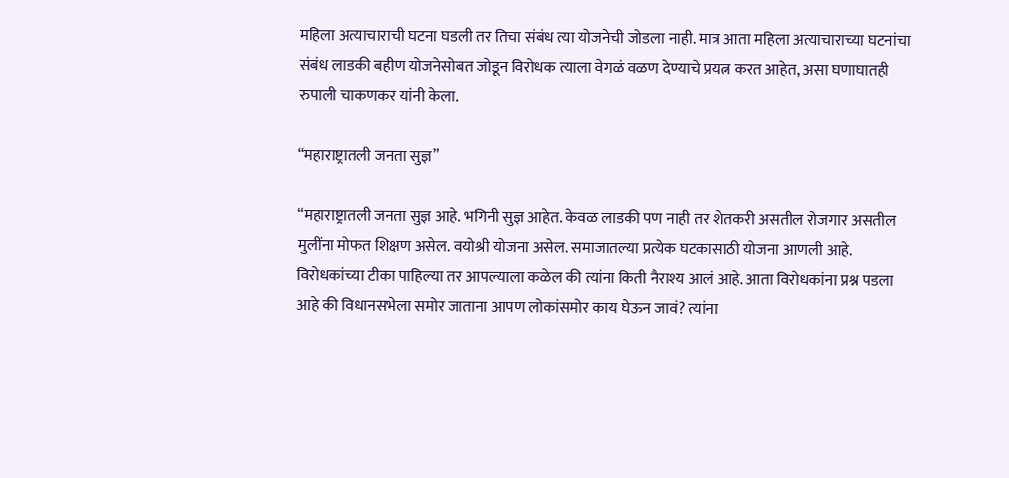महिला अत्याचाराची घटना घडली तर तिचा संबंध त्या योजनेची जोडला नाही. मात्र आता महिला अत्याचाराच्या घटनांचा संबंध लाडकी बहीण योजनेसोबत जोडून विरोधक त्याला वेगळं वळण देण्याचे प्रयत्न करत आहेत, असा घणाघातही रुपाली चाकणकर यांनी केला.

“महाराष्ट्रातली जनता सुज्ञ”

“महाराष्ट्रातली जनता सुज्ञ आहे. भगिनी सुज्ञ आहेत. केवळ लाडकी पण नाही तर शेतकरी असतील रोजगार असतील मुलींना मोफत शिक्षण असेल. वयोश्री योजना असेल. समाजातल्या प्रत्येक घटकासाठी योजना आणली आहे. विरोधकांच्या टीका पाहिल्या तर आपल्याला कळेल की त्यांना किती नैराश्य आलं आहे. आता विरोधकांना प्रश्न पडला आहे की विधानसभेला समोर जाताना आपण लोकांसमोर काय घेऊन जावं? त्यांना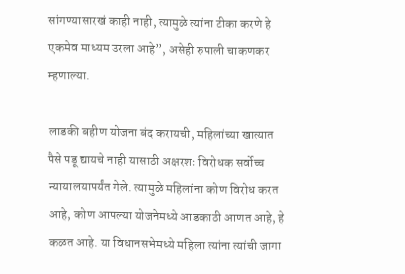सांगण्यासारखं काही नाही, त्यामुळे त्यांना टीका करणे हे एकमेव माध्यम उरला आहे”, असेही रुपाली चाकणकर म्हणाल्या.

लाडकी बहीण योजना बंद करायची, महिलांच्या खात्यात पैसे पडू द्यायचे नाही यासाठी अक्षरशः विरोधक सर्वोच्च न्यायालयापर्यंत गेले. त्यामुळे महिलांना कोण विरोध करत आहे, कोण आपल्या योजनेमध्ये आडकाठी आणत आहे, हे कळत आहे. या विधानसभेमध्ये महिला त्यांना त्यांची जागा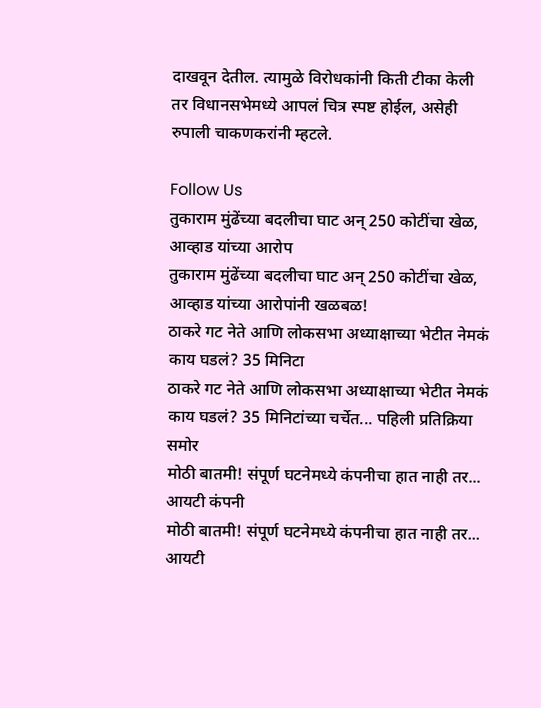दाखवून देतील. त्यामुळे विरोधकांनी किती टीका केली तर विधानसभेमध्ये आपलं चित्र स्पष्ट होईल, असेही रुपाली चाकणकरांनी म्हटले.

Follow Us
तुकाराम मुंढेंच्या बदलीचा घाट अन् 250 कोटींचा खेळ, आव्हाड यांच्या आरोप
तुकाराम मुंढेंच्या बदलीचा घाट अन् 250 कोटींचा खेळ, आव्हाड यांच्या आरोपांनी खळबळ!
ठाकरे गट नेते आणि लोकसभा अध्याक्षाच्या भेटीत नेमकं काय घडलं? 35 मिनिटा
ठाकरे गट नेते आणि लोकसभा अध्याक्षाच्या भेटीत नेमकं काय घडलं? 35 मिनिटांच्या चर्चेत... पहिली प्रतिक्रिया समोर
मोठी बातमी! संपूर्ण घटनेमध्ये कंपनीचा हात नाही तर... आयटी कंपनी
मोठी बातमी! संपूर्ण घटनेमध्ये कंपनीचा हात नाही तर... आयटी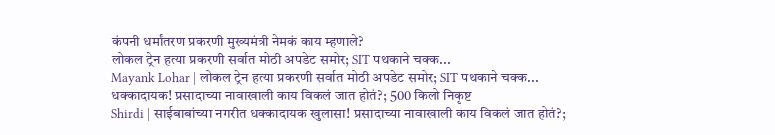कंपनी धर्मांतरण प्रकरणी मुख्यमंत्री नेमकं काय म्हणाले?
लोकल ट्रेन हत्या प्रकरणी सर्वात मोठी अपडेट समोर; SIT पथकाने चक्क...
Mayank Lohar | लोकल ट्रेन हत्या प्रकरणी सर्वात मोठी अपडेट समोर; SIT पथकाने चक्क...
धक्कादायक! प्रसादाच्या नावाखाली काय विकलं जात होतं?; 500 किलो निकृष्ट
Shirdi | साईबाबांच्या नगरीत धक्कादायक खुलासा! प्रसादाच्या नावाखाली काय विकलं जात होतं?;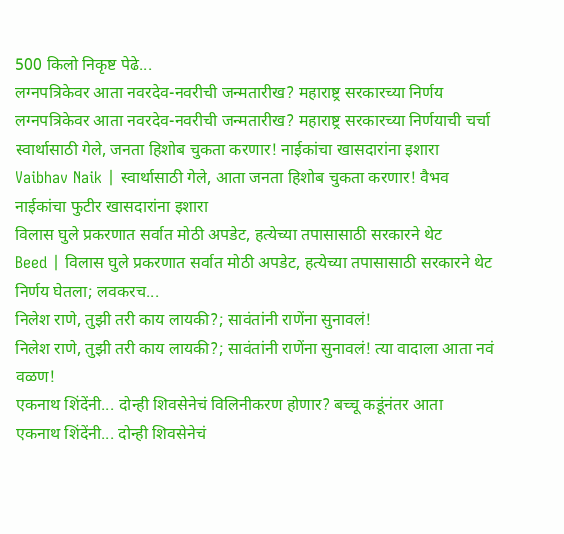500 किलो निकृष्ट पेढे...
लग्नपत्रिकेवर आता नवरदेव-नवरीची जन्मतारीख? महाराष्ट्र सरकारच्या निर्णय
लग्नपत्रिकेवर आता नवरदेव-नवरीची जन्मतारीख? महाराष्ट्र सरकारच्या निर्णयाची चर्चा
स्वार्थासाठी गेले, जनता हिशोब चुकता करणार! नाईकांचा खासदारांना इशारा
Vaibhav Naik | स्वार्थासाठी गेले, आता जनता हिशोब चुकता करणार! वैभव नाईकांचा फुटीर खासदारांना इशारा
विलास घुले प्रकरणात सर्वात मोठी अपडेट, हत्येच्या तपासासाठी सरकारने थेट
Beed | विलास घुले प्रकरणात सर्वात मोठी अपडेट, हत्येच्या तपासासाठी सरकारने थेट निर्णय घेतला; लवकरच...
निलेश राणे, तुझी तरी काय लायकी?; सावंतांनी राणेंना सुनावलं!
निलेश राणे, तुझी तरी काय लायकी?; सावंतांनी राणेंना सुनावलं! त्या वादाला आता नवं वळण!
एकनाथ शिंदेंनी... दोन्ही शिवसेनेचं विलिनीकरण होणार? बच्चू कडूंनंतर आता
एकनाथ शिंदेंनी... दोन्ही शिवसेनेचं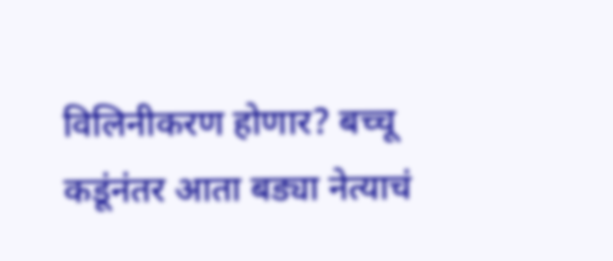विलिनीकरण होणार? बच्चू कडूंनंतर आता बड्या नेत्याचं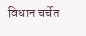विधान चर्चेत